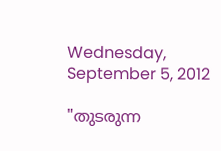Wednesday, September 5, 2012

"തുടരുന്ന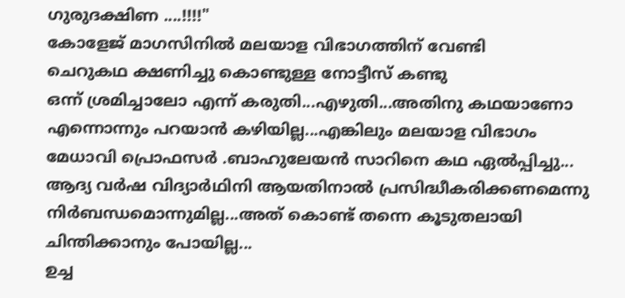ഗുരുദക്ഷിണ ....!!!!"
കോളേജ് മാഗസിനില്‍ മലയാള വിഭാഗത്തിന് വേണ്ടി
ചെറുകഥ ക്ഷണിച്ചു കൊണ്ടുള്ള നോട്ടീസ് കണ്ടു
ഒന്ന് ശ്രമിച്ചാലോ എന്ന് കരുതി...എഴുതി...അതിനു കഥയാണോ
എന്നൊന്നും പറയാന്‍ കഴിയില്ല...എങ്കിലും മലയാള വിഭാഗം
മേധാവി പ്രൊഫസര്‍ .ബാഹുലേയന്‍ സാറിനെ കഥ ഏല്‍പ്പിച്ചു...
ആദ്യ വര്‍ഷ വിദ്യാര്‍ഥിനി ആയതിനാല്‍ പ്രസിദ്ധീകരിക്കണമെന്നു
നിര്‍ബന്ധമൊന്നുമില്ല...അത് കൊണ്ട് തന്നെ കൂടുതലായി
ചിന്തിക്കാനും പോയില്ല...
ഉച്ച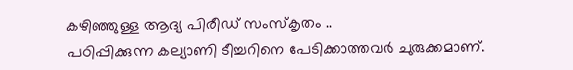കഴിഞ്ഞുള്ള ആദ്യ പിരീഡ് സംസ്കൃതം ..
പഠിപ്പിക്കുന്ന കല്യാണി ടീച്ചറിനെ പേടിക്കാത്തവര്‍ ചുരുക്കമാണ്.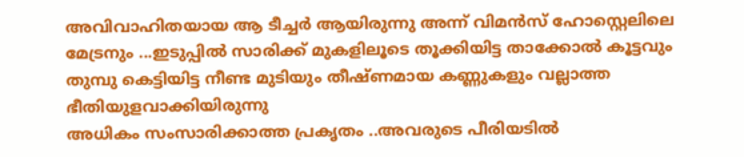അവിവാഹിതയായ ആ ടീച്ചര്‍ ആയിരുന്നു അന്ന് വിമന്‍സ് ഹോസ്റ്റെലിലെ
മേട്രനും ...ഇടുപ്പില്‍ സാരിക്ക് മുകളിലൂടെ തൂക്കിയിട്ട താക്കോല്‍ കൂട്ടവും
തുമ്പു കെട്ടിയിട്ട നീണ്ട മുടിയും തീഷ്ണമായ കണ്ണുകളും വല്ലാത്ത ഭീതിയുളവാക്കിയിരുന്നു
അധികം സംസാരിക്കാത്ത പ്രകൃതം ..അവരുടെ പീരിയടില്‍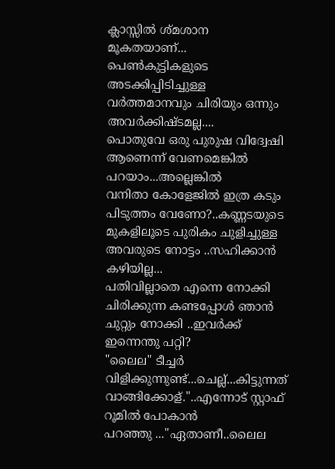ക്ലാസ്സില്‍ ശ്മശാന മൂകതയാണ്...
പെണ്‍കുട്ടികളുടെ അടക്കിപ്പിടിച്ചുള്ള വര്‍ത്തമാനവും ചിരിയും ഒന്നും അവര്‍ക്കിഷ്ടമല്ല....
പൊതുവേ ഒരു പുരുഷ വിദ്വേഷി ആണെന്ന് വേണമെങ്കില്‍ പറയാം...അല്ലെങ്കില്‍
വനിതാ കോളേജില്‍ ഇത്ര കടും പിടുത്തം വേണോ?..കണ്ണടയുടെ മുകളിലൂടെ പുരികം ചുളിച്ചുള്ള
അവരുടെ നോട്ടം ..സഹിക്കാന്‍ കഴിയില്ല...
പതിവില്ലാതെ എന്നെ നോക്കി ചിരിക്കുന്ന കണ്ടപ്പോള്‍ ഞാന്‍ ചുറ്റും നോക്കി ..ഇവര്‍ക്ക് ഇന്നെന്തു പറ്റി?
"ലൈല" ടീച്ചര്‍ വിളിക്കുന്നുണ്ട്...ചെല്ല്...കിട്ടുന്നത് വാങ്ങിക്കോള്."..എന്നോട് സ്റ്റാഫ്‌ റൂമില്‍ പോകാന്‍
പറഞ്ഞു ..."ഏതാണീ..ലൈല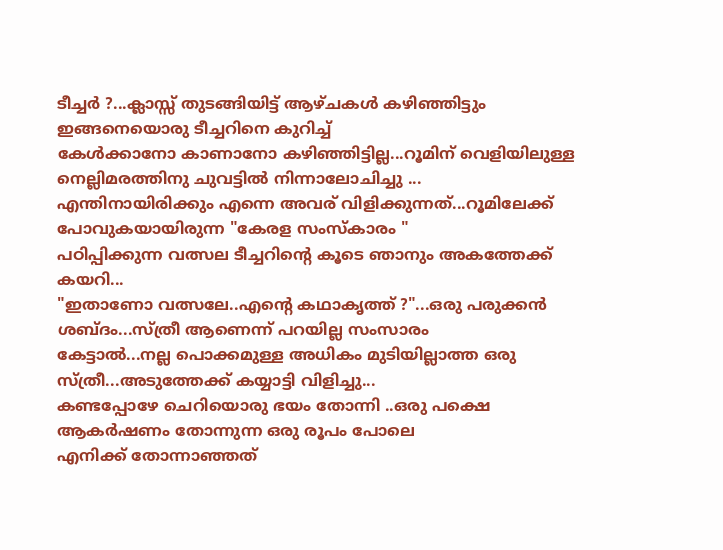ടീച്ചര്‍ ?...ക്ലാസ്സ്‌ തുടങ്ങിയിട്ട് ആഴ്ചകള്‍ കഴിഞ്ഞിട്ടും ഇങ്ങനെയൊരു ടീച്ചറിനെ കുറിച്ച്
കേള്‍ക്കാനോ കാണാനോ കഴിഞ്ഞിട്ടില്ല...റൂമിന് വെളിയിലുള്ള നെല്ലിമരത്തിനു ചുവട്ടില്‍ നിന്നാലോചിച്ചു ...
എന്തിനായിരിക്കും എന്നെ അവര് വിളിക്കുന്നത്‌...റൂമിലേക്ക്‌ പോവുകയായിരുന്ന "കേരള സംസ്കാരം "
പഠിപ്പിക്കുന്ന വത്സല ടീച്ചറിന്റെ കൂടെ ഞാനും അകത്തേക്ക് കയറി...
"ഇതാണോ വത്സലേ..എന്റെ കഥാകൃത്ത്‌ ?"...ഒരു പരുക്കന്‍ ശബ്ദം...സ്ത്രീ ആണെന്ന് പറയില്ല സംസാരം
കേട്ടാല്‍...നല്ല പൊക്കമുള്ള അധികം മുടിയില്ലാത്ത ഒരു സ്ത്രീ...അടുത്തേക്ക് കയ്യാട്ടി വിളിച്ചു...
കണ്ടപ്പോഴേ ചെറിയൊരു ഭയം തോന്നി ..ഒരു പക്ഷെ ആകര്‍ഷണം തോന്നുന്ന ഒരു രൂപം പോലെ
എനിക്ക് തോന്നാഞ്ഞത്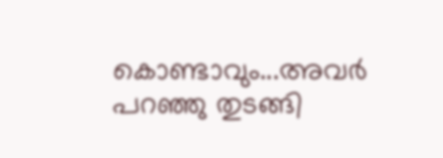കൊണ്ടാവും...അവര്‍ പറഞ്ഞു തുടങ്ങി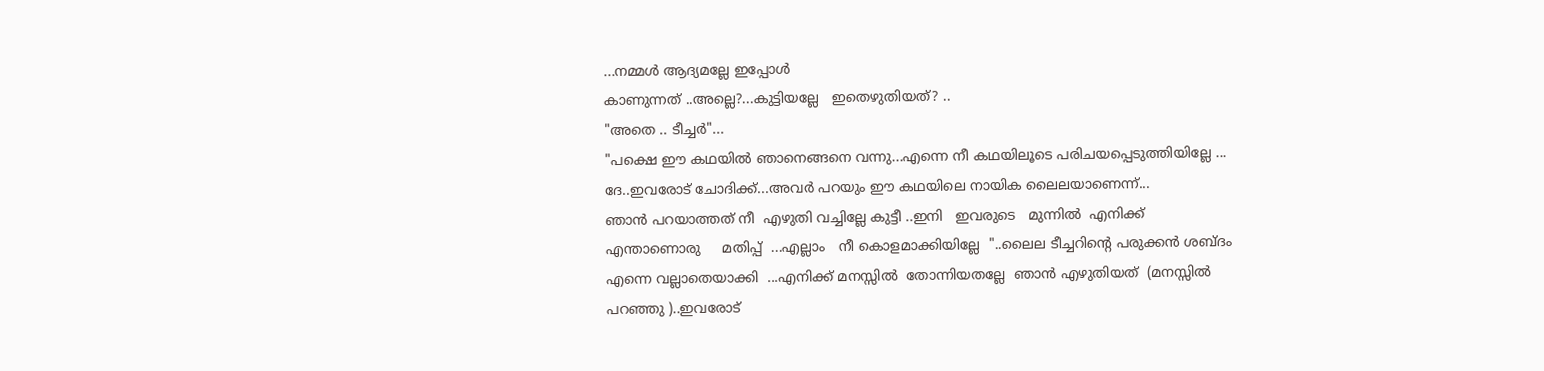...നമ്മള്‍ ആദ്യമല്ലേ ഇപ്പോള്‍
കാണുന്നത് ..അല്ലെ?...കുട്ടിയല്ലേ   ഇതെഴുതിയത്? ..
"അതെ .. ടീച്ചര്‍"...
"പക്ഷെ ഈ കഥയില്‍ ഞാനെങ്ങനെ വന്നു...എന്നെ നീ കഥയിലൂടെ പരിചയപ്പെടുത്തിയില്ലേ ...
ദേ..ഇവരോട് ചോദിക്ക്...അവര്‍ പറയും ഈ കഥയിലെ നായിക ലൈലയാണെന്ന്...
ഞാന്‍ പറയാത്തത് നീ  എഴുതി വച്ചില്ലേ കുട്ടീ ..ഇനി   ഇവരുടെ   മുന്നില്‍  എനിക്ക്
എന്താണൊരു     മതിപ്പ്  ...എല്ലാം   നീ കൊളമാക്കിയില്ലേ  "..ലൈല ടീച്ചറിന്റെ പരുക്കന്‍ ശബ്ദം
എന്നെ വല്ലാതെയാക്കി  ...എനിക്ക് മനസ്സില്‍  തോന്നിയതല്ലേ  ഞാന്‍ എഴുതിയത്  (മനസ്സില്‍
പറഞ്ഞു )..ഇവരോട്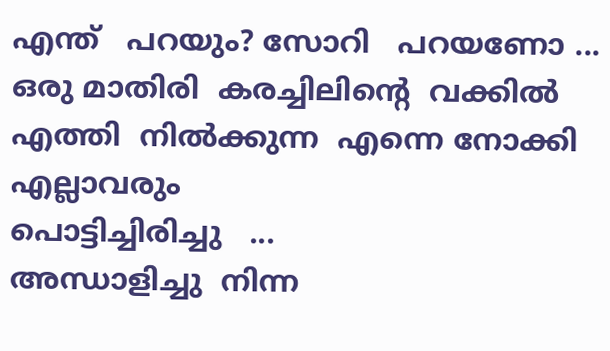എന്ത്   പറയും? സോറി   പറയണോ ...
ഒരു മാതിരി  കരച്ചിലിന്റെ  വക്കില്‍  എത്തി  നില്‍ക്കുന്ന  എന്നെ നോക്കി എല്ലാവരും
പൊട്ടിച്ചിരിച്ചു   ...
അന്ധാളിച്ചു  നിന്ന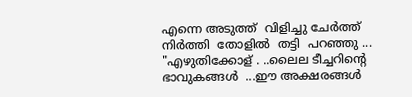എന്നെ അടുത്ത്  വിളിച്ചു ചേര്‍ത്ത്  നിര്‍ത്തി  തോളില്‍  തട്ടി  പറഞ്ഞു ...
"എഴുതിക്കോള് . ..ലൈല ടീച്ചറിന്റെ ഭാവുകങ്ങള്‍  ...ഈ അക്ഷരങ്ങള്‍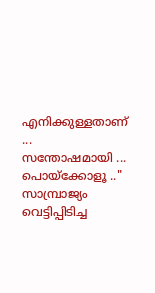എനിക്കുള്ളതാണ്  ...
സന്തോഷമായി ... പൊയ്ക്കോളൂ .."
സാമ്പ്രാജ്യം  വെട്ടിപ്പിടിച്ച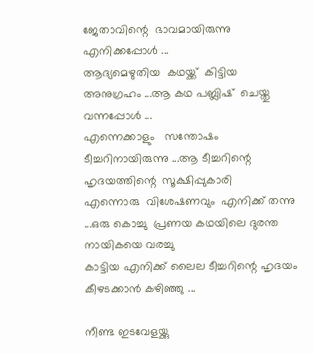ജേതാവിന്റെ  ഭാവമായിരുന്നു  എനിക്കപ്പോള്‍ ...
ആദ്യമെഴുതിയ  കഥയ്ക്ക്‌  കിട്ടിയ  അനുഗ്രഹം ...ആ കഥ പബ്ലിഷ്  ചെയ്തു  വന്നപ്പോള്‍ ...
എന്നെക്കാളും   സന്തോഷം  ടീച്ചറിനായിരുന്നു ...ആ ടീച്ചറിന്റെ ഹൃദയത്തിന്റെ  സൂക്ഷിപ്പുകാരി
എന്നൊരു  വിശേഷണവും  എനിക്ക് തന്നു ...ഒരു കൊച്ചു  പ്രണയ കഥയിലെ ദുരന്ത നായികയെ വരച്ചു
കാട്ടിയ എനിക്ക് ലൈല ടീച്ചറിന്റെ ഹൃദയം കീഴടക്കാന്‍ കഴിഞ്ഞു ...

നീണ്ട ഇടവേളയ്ക്കു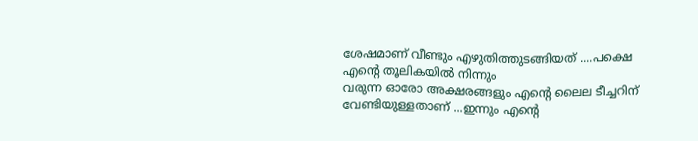ശേഷമാണ് വീണ്ടും എഴുതിത്തുടങ്ങിയത് ....പക്ഷെ എന്‍റെ തൂലികയില്‍ നിന്നും
വരുന്ന ഓരോ അക്ഷരങ്ങളും എന്‍റെ ലൈല ടീച്ചറിന് വേണ്ടിയുള്ളതാണ് ...ഇന്നും എന്‍റെ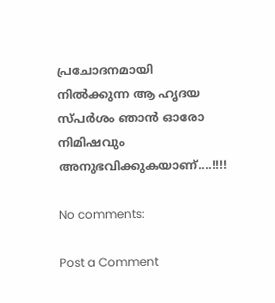പ്രചോദനമായി
നില്‍ക്കുന്ന ആ ഹൃദയ സ്പര്‍ശം ഞാന്‍ ഓരോ നിമിഷവും അനുഭവിക്കുകയാണ്....!!!!

No comments:

Post a Comment